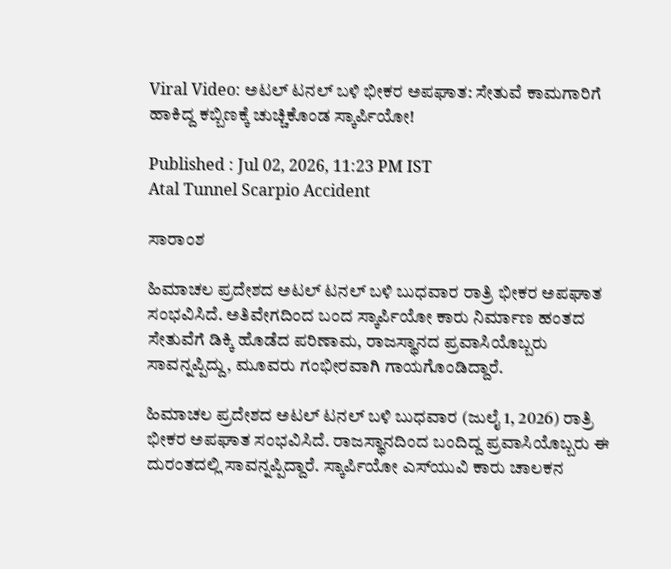Viral Video: ಅಟಲ್ ಟನಲ್ ಬಳಿ ಭೀಕರ ಅಪಘಾತ: ಸೇತುವೆ ಕಾಮಗಾರಿಗೆ ಹಾಕಿದ್ದ ಕಬ್ಬಿಣಕ್ಕೆ ಚುಚ್ಚಿಕೊಂಡ ಸ್ಕಾರ್ಪಿಯೋ!

Published : Jul 02, 2026, 11:23 PM IST
Atal Tunnel Scarpio Accident

ಸಾರಾಂಶ

ಹಿಮಾಚಲ ಪ್ರದೇಶದ ಅಟಲ್ ಟನಲ್ ಬಳಿ ಬುಧವಾರ ರಾತ್ರಿ ಭೀಕರ ಅಪಘಾತ ಸಂಭವಿಸಿದೆ. ಅತಿವೇಗದಿಂದ ಬಂದ ಸ್ಕಾರ್ಪಿಯೋ ಕಾರು ನಿರ್ಮಾಣ ಹಂತದ ಸೇತುವೆಗೆ ಡಿಕ್ಕಿ ಹೊಡೆದ ಪರಿಣಾಮ, ರಾಜಸ್ಥಾನದ ಪ್ರವಾಸಿಯೊಬ್ಬರು ಸಾವನ್ನಪ್ಪಿದ್ದು, ಮೂವರು ಗಂಭೀರವಾಗಿ ಗಾಯಗೊಂಡಿದ್ದಾರೆ.

ಹಿಮಾಚಲ ಪ್ರದೇಶದ ಅಟಲ್ ಟನಲ್ ಬಳಿ ಬುಧವಾರ (ಜುಲೈ 1, 2026) ರಾತ್ರಿ ಭೀಕರ ಅಪಘಾತ ಸಂಭವಿಸಿದೆ. ರಾಜಸ್ಥಾನದಿಂದ ಬಂದಿದ್ದ ಪ್ರವಾಸಿಯೊಬ್ಬರು ಈ ದುರಂತದಲ್ಲಿ ಸಾವನ್ನಪ್ಪಿದ್ದಾರೆ. ಸ್ಕಾರ್ಪಿಯೋ ಎಸ್‌ಯುವಿ ಕಾರು ಚಾಲಕನ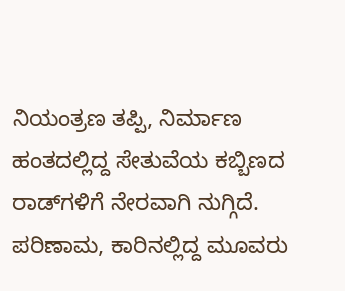ನಿಯಂತ್ರಣ ತಪ್ಪಿ, ನಿರ್ಮಾಣ ಹಂತದಲ್ಲಿದ್ದ ಸೇತುವೆಯ ಕಬ್ಬಿಣದ ರಾಡ್‌ಗಳಿಗೆ ನೇರವಾಗಿ ನುಗ್ಗಿದೆ. ಪರಿಣಾಮ, ಕಾರಿನಲ್ಲಿದ್ದ ಮೂವರು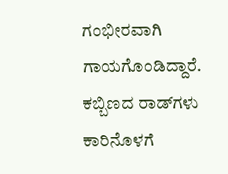ಗಂಭೀರವಾಗಿ ಗಾಯಗೊಂಡಿದ್ದಾರೆ. ಕಬ್ಬಿಣದ ರಾಡ್‌ಗಳು ಕಾರಿನೊಳಗೆ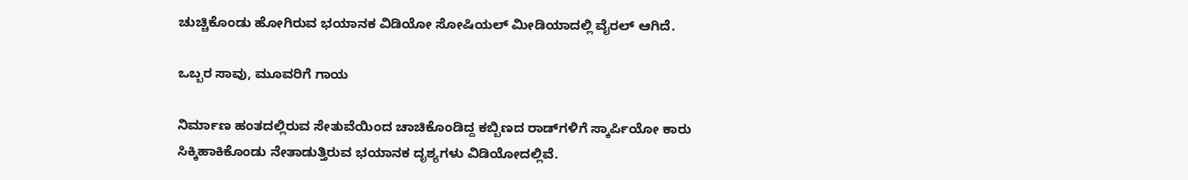ಚುಚ್ಚಿಕೊಂಡು ಹೋಗಿರುವ ಭಯಾನಕ ವಿಡಿಯೋ ಸೋಷಿಯಲ್ ಮೀಡಿಯಾದಲ್ಲಿ ವೈರಲ್ ಆಗಿದೆ.

ಒಬ್ಬರ ಸಾವು, ಮೂವರಿಗೆ ಗಾಯ

ನಿರ್ಮಾಣ ಹಂತದಲ್ಲಿರುವ ಸೇತುವೆಯಿಂದ ಚಾಚಿಕೊಂಡಿದ್ದ ಕಬ್ಬಿಣದ ರಾಡ್‌ಗಳಿಗೆ ಸ್ಕಾರ್ಪಿಯೋ ಕಾರು ಸಿಕ್ಕಿಹಾಕಿಕೊಂಡು ನೇತಾಡುತ್ತಿರುವ ಭಯಾನಕ ದೃಶ್ಯಗಳು ವಿಡಿಯೋದಲ್ಲಿವೆ.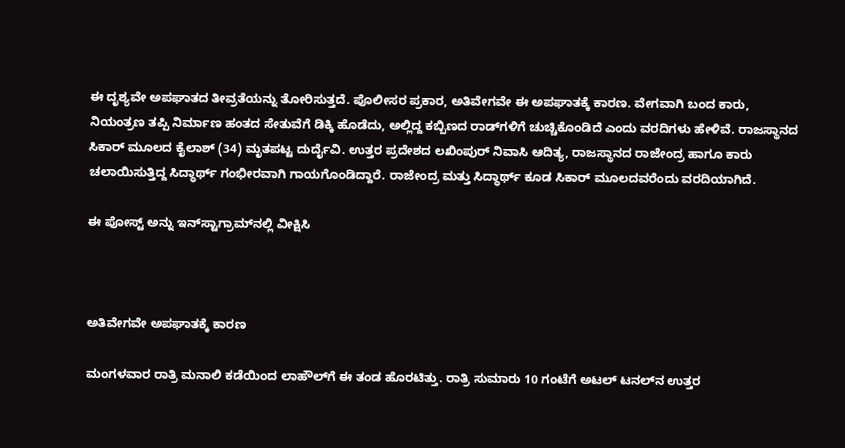ಈ ದೃಶ್ಯವೇ ಅಪಘಾತದ ತೀವ್ರತೆಯನ್ನು ತೋರಿಸುತ್ತದೆ. ಪೊಲೀಸರ ಪ್ರಕಾರ, ಅತಿವೇಗವೇ ಈ ಅಪಘಾತಕ್ಕೆ ಕಾರಣ. ವೇಗವಾಗಿ ಬಂದ ಕಾರು, ನಿಯಂತ್ರಣ ತಪ್ಪಿ ನಿರ್ಮಾಣ ಹಂತದ ಸೇತುವೆಗೆ ಡಿಕ್ಕಿ ಹೊಡೆದು, ಅಲ್ಲಿದ್ದ ಕಬ್ಬಿಣದ ರಾಡ್‌ಗಳಿಗೆ ಚುಚ್ಚಿಕೊಂಡಿದೆ ಎಂದು ವರದಿಗಳು ಹೇಳಿವೆ. ರಾಜಸ್ಥಾನದ ಸಿಕಾರ್ ಮೂಲದ ಕೈಲಾಶ್ (34) ಮೃತಪಟ್ಟ ದುರ್ದೈವಿ. ಉತ್ತರ ಪ್ರದೇಶದ ಲಖಿಂಪುರ್ ನಿವಾಸಿ ಆದಿತ್ಯ, ರಾಜಸ್ಥಾನದ ರಾಜೇಂದ್ರ ಹಾಗೂ ಕಾರು ಚಲಾಯಿಸುತ್ತಿದ್ದ ಸಿದ್ಧಾರ್ಥ್ ಗಂಭೀರವಾಗಿ ಗಾಯಗೊಂಡಿದ್ದಾರೆ. ರಾಜೇಂದ್ರ ಮತ್ತು ಸಿದ್ಧಾರ್ಥ್ ಕೂಡ ಸಿಕಾರ್ ಮೂಲದವರೆಂದು ವರದಿಯಾಗಿದೆ.

ಈ ಪೋಸ್ಟ್ ಅನ್ನು ಇನ್‌ಸ್ಟಾಗ್ರಾಮ್‌ನಲ್ಲಿ ವೀಕ್ಷಿಸಿ



ಅತಿವೇಗವೇ ಅಪಘಾತಕ್ಕೆ ಕಾರಣ

ಮಂಗಳವಾರ ರಾತ್ರಿ ಮನಾಲಿ ಕಡೆಯಿಂದ ಲಾಹೌಲ್‌ಗೆ ಈ ತಂಡ ಹೊರಟಿತ್ತು. ರಾತ್ರಿ ಸುಮಾರು 10 ಗಂಟೆಗೆ ಅಟಲ್ ಟನಲ್‌ನ ಉತ್ತರ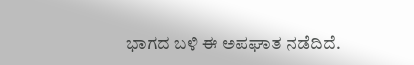ಭಾಗದ ಬಳಿ ಈ ಅಪಘಾತ ನಡೆದಿದೆ.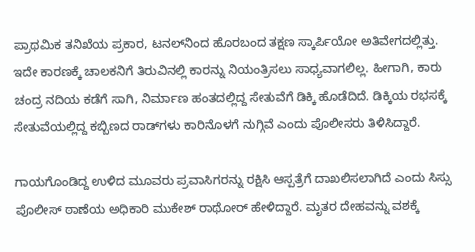ಪ್ರಾಥಮಿಕ ತನಿಖೆಯ ಪ್ರಕಾರ, ಟನಲ್‌ನಿಂದ ಹೊರಬಂದ ತಕ್ಷಣ ಸ್ಕಾರ್ಪಿಯೋ ಅತಿವೇಗದಲ್ಲಿತ್ತು. ಇದೇ ಕಾರಣಕ್ಕೆ ಚಾಲಕನಿಗೆ ತಿರುವಿನಲ್ಲಿ ಕಾರನ್ನು ನಿಯಂತ್ರಿಸಲು ಸಾಧ್ಯವಾಗಲಿಲ್ಲ. ಹೀಗಾಗಿ, ಕಾರು ಚಂದ್ರ ನದಿಯ ಕಡೆಗೆ ಸಾಗಿ, ನಿರ್ಮಾಣ ಹಂತದಲ್ಲಿದ್ದ ಸೇತುವೆಗೆ ಡಿಕ್ಕಿ ಹೊಡೆದಿದೆ. ಡಿಕ್ಕಿಯ ರಭಸಕ್ಕೆ ಸೇತುವೆಯಲ್ಲಿದ್ದ ಕಬ್ಬಿಣದ ರಾಡ್‌ಗಳು ಕಾರಿನೊಳಗೆ ನುಗ್ಗಿವೆ ಎಂದು ಪೊಲೀಸರು ತಿಳಿಸಿದ್ದಾರೆ.

ಗಾಯಗೊಂಡಿದ್ದ ಉಳಿದ ಮೂವರು ಪ್ರವಾಸಿಗರನ್ನು ರಕ್ಷಿಸಿ ಆಸ್ಪತ್ರೆಗೆ ದಾಖಲಿಸಲಾಗಿದೆ ಎಂದು ಸಿಸ್ಸು ಪೊಲೀಸ್ ಠಾಣೆಯ ಅಧಿಕಾರಿ ಮುಕೇಶ್ ರಾಥೋರ್ ಹೇಳಿದ್ದಾರೆ. ಮೃತರ ದೇಹವನ್ನು ವಶಕ್ಕೆ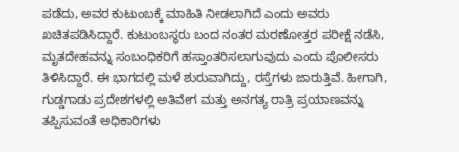ಪಡೆದು, ಅವರ ಕುಟುಂಬಕ್ಕೆ ಮಾಹಿತಿ ನೀಡಲಾಗಿದೆ ಎಂದು ಅವರು ಖಚಿತಪಡಿಸಿದ್ದಾರೆ. ಕುಟುಂಬಸ್ಥರು ಬಂದ ನಂತರ ಮರಣೋತ್ತರ ಪರೀಕ್ಷೆ ನಡೆಸಿ, ಮೃತದೇಹವನ್ನು ಸಂಬಂಧಿಕರಿಗೆ ಹಸ್ತಾಂತರಿಸಲಾಗುವುದು ಎಂದು ಪೊಲೀಸರು ತಿಳಿಸಿದ್ದಾರೆ. ಈ ಭಾಗದಲ್ಲಿ ಮಳೆ ಶುರುವಾಗಿದ್ದು, ರಸ್ತೆಗಳು ಜಾರುತ್ತಿವೆ. ಹೀಗಾಗಿ, ಗುಡ್ಡಗಾಡು ಪ್ರದೇಶಗಳಲ್ಲಿ ಅತಿವೇಗ ಮತ್ತು ಅನಗತ್ಯ ರಾತ್ರಿ ಪ್ರಯಾಣವನ್ನು ತಪ್ಪಿಸುವಂತೆ ಅಧಿಕಾರಿಗಳು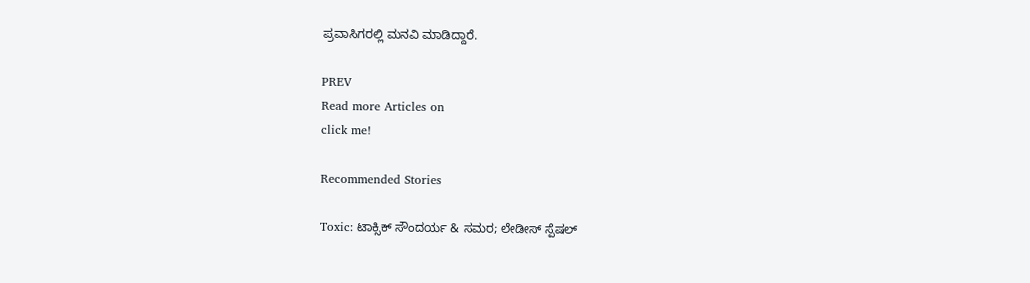ಪ್ರವಾಸಿಗರಲ್ಲಿ ಮನವಿ ಮಾಡಿದ್ದಾರೆ.

PREV
Read more Articles on
click me!

Recommended Stories

Toxic: ಟಾಕ್ಸಿಕ್ ಸೌಂದರ್ಯ & ಸಮರ; ಲೇಡೀಸ್ ಸ್ಪೆಷಲ್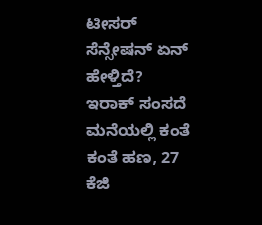ಟೀಸರ್ ಸೆನ್ಸೇಷನ್‌ ಏನ್ ಹೇಳ್ತಿದೆ?
ಇರಾಕ್ ಸಂಸದೆ ಮನೆಯಲ್ಲಿ ಕಂತೆ ಕಂತೆ ಹಣ, 27 ಕೆಜಿ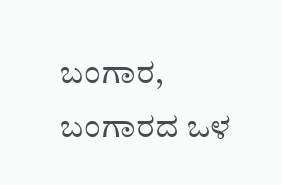ಬಂಗಾರ, ಬಂಗಾರದ ಒಳ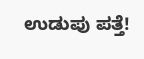ಉಡುಪು ಪತ್ತೆ!